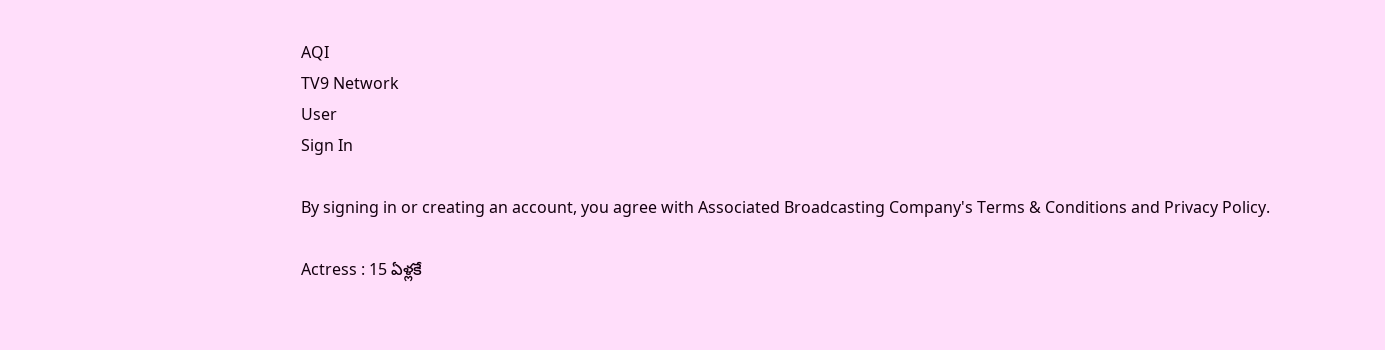AQI
TV9 Network
User
Sign In

By signing in or creating an account, you agree with Associated Broadcasting Company's Terms & Conditions and Privacy Policy.

Actress : 15 ఏళ్లకే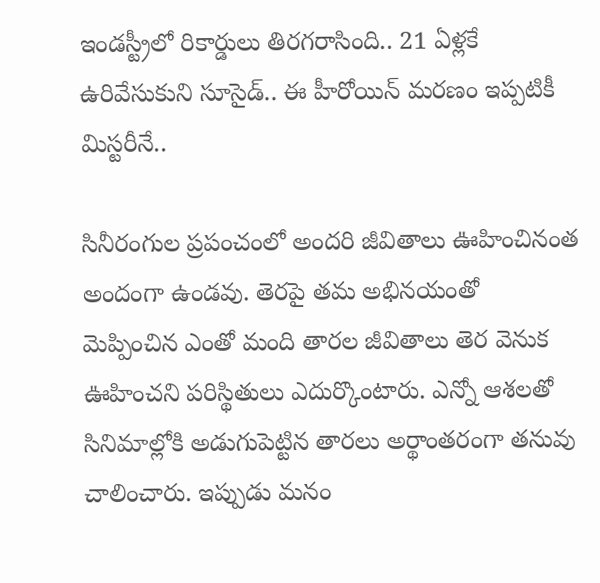ఇండస్ట్రీలో రికార్డులు తిరగరాసింది.. 21 ఏళ్లకే ఉరివేసుకుని సూసైడ్.. ఈ హీరోయిన్ మరణం ఇప్పటికీ మిస్టరీనే..

సినీరంగుల ప్రపంచంలో అందరి జీవితాలు ఊహించినంత అందంగా ఉండవు. తెరపై తమ అభినయంతో మెప్పించిన ఎంతో మంది తారల జీవితాలు తెర వెనుక ఊహించని పరిస్థితులు ఎదుర్కొంటారు. ఎన్నో ఆశలతో సినిమాల్లోకి అడుగుపెట్టిన తారలు అర్థాంతరంగా తనువు చాలించారు. ఇప్పుడు మనం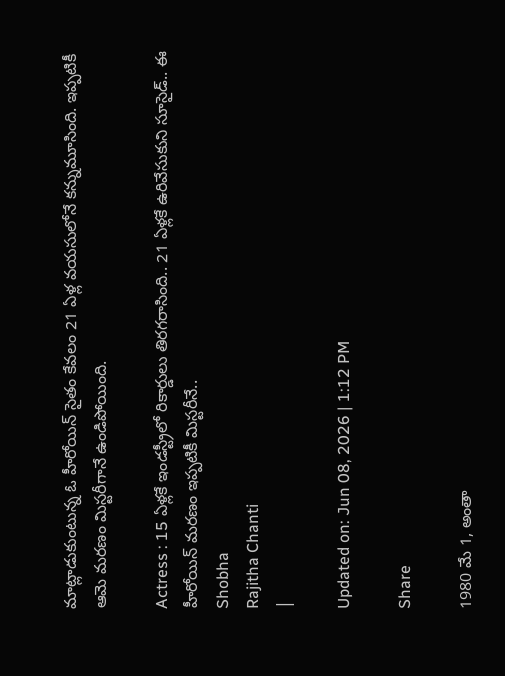మాట్లాడుకుంటున్న ఓ హీరోయిన్ సైతం కేవలం 21 ఏళ్ల వయసులోనే కన్నుమూసింది. ఇప్పటికీ ఆమె మరణం మిస్టరీగానే ఉండిపోయింది.

Actress : 15 ఏళ్లకే ఇండస్ట్రీలో రికార్డులు తిరగరాసింది.. 21 ఏళ్లకే ఉరివేసుకుని సూసైడ్.. ఈ హీరోయిన్ మరణం ఇప్పటికీ మిస్టరీనే..
Shobha
Rajitha Chanti
|

Updated on: Jun 08, 2026 | 1:12 PM

Share

1980 మే 1, అంతా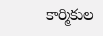కార్మికుల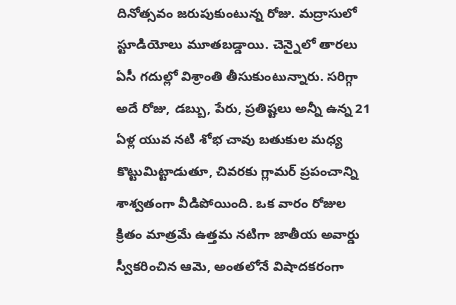దినోత్సవం జరుపుకుంటున్న రోజు. మద్రాసులో స్టూడియోలు మూతబడ్డాయి. చెన్నైలో తారలు ఏసీ గదుల్లో విశ్రాంతి తీసుకుంటున్నారు. సరిగ్గా అదే రోజు, డబ్బు, పేరు, ప్రతిష్టలు అన్నీ ఉన్న 21 ఏళ్ల యువ నటి శోభ చావు బతుకుల మధ్య కొట్టుమిట్టాడుతూ, చివరకు గ్లామర్ ప్రపంచాన్ని శాశ్వతంగా వీడిపోయింది. ఒక వారం రోజుల క్రితం మాత్రమే ఉత్తమ నటిగా జాతీయ అవార్డు స్వీకరించిన ఆమె, అంతలోనే విషాదకరంగా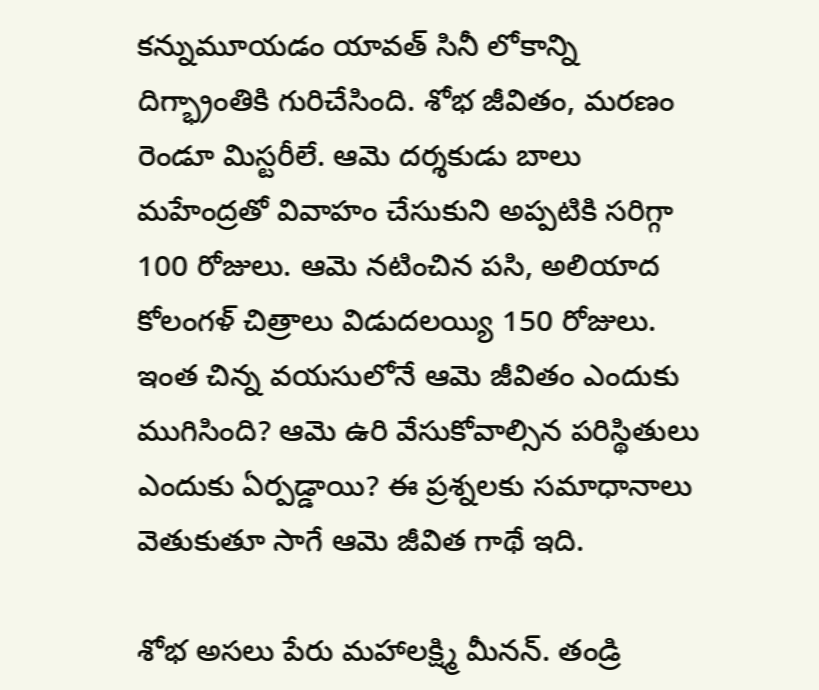కన్నుమూయడం యావత్ సినీ లోకాన్ని దిగ్భ్రాంతికి గురిచేసింది. శోభ జీవితం, మరణం రెండూ మిస్టరీలే. ఆమె దర్శకుడు బాలు మహేంద్రతో వివాహం చేసుకుని అప్పటికి సరిగ్గా 100 రోజులు. ఆమె నటించిన పసి, అలియాద కోలంగళ్ చిత్రాలు విడుదలయ్యి 150 రోజులు. ఇంత చిన్న వయసులోనే ఆమె జీవితం ఎందుకు ముగిసింది? ఆమె ఉరి వేసుకోవాల్సిన పరిస్థితులు ఎందుకు ఏర్పడ్డాయి? ఈ ప్రశ్నలకు సమాధానాలు వెతుకుతూ సాగే ఆమె జీవిత గాథే ఇది.

శోభ అసలు పేరు మహాలక్ష్మి మీనన్. తండ్రి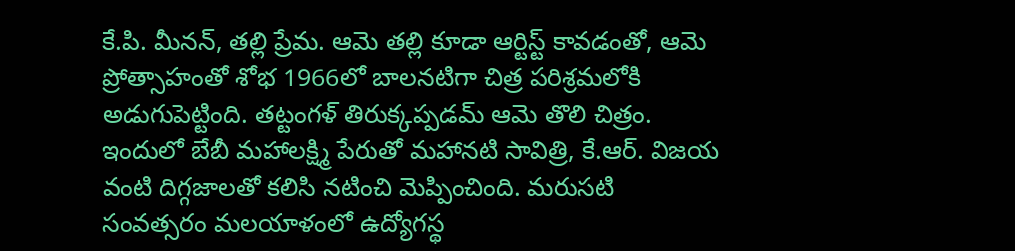కే.పి. మీనన్, తల్లి ప్రేమ. ఆమె తల్లి కూడా ఆర్టిస్ట్ కావడంతో, ఆమె ప్రోత్సాహంతో శోభ 1966లో బాలనటిగా చిత్ర పరిశ్రమలోకి అడుగుపెట్టింది. తట్టంగళ్ తిరుక్కప్పడమ్ ఆమె తొలి చిత్రం. ఇందులో బేబీ మహాలక్ష్మి పేరుతో మహానటి సావిత్రి, కే.ఆర్. విజయ వంటి దిగ్గజాలతో కలిసి నటించి మెప్పించింది. మరుసటి సంవత్సరం మలయాళంలో ఉద్యోగస్థ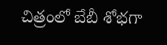చిత్రంలో బేబీ శోభగా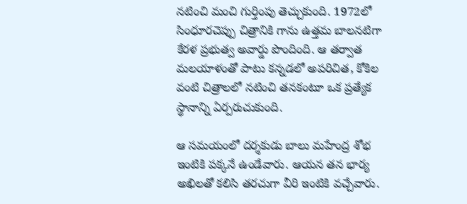నటించి మంచి గుర్తింపు తెచ్చుకుంది. 1972లో సింధూరచెప్పు చిత్రానికి గాను ఉత్తమ బాలనటిగా కేరళ ప్రభుత్వ అవార్డు పొందింది. ఆ తర్వాత మలయాళంతో పాటు కన్నడలో అపరిచిత, కోకిల వంటి చిత్రాలలో నటించి తనకంటూ ఒక ప్రత్యేక స్థానాన్ని ఏర్పరుచుకుంది.

ఆ సమయంలో దర్శకుడు బాలు మహేంద్ర శోభ ఇంటికి పక్కనే ఉండేవారు. ఆయన తన భార్య అఖిలతో కలిసి తరచుగా వీరి ఇంటికి వచ్చేవారు.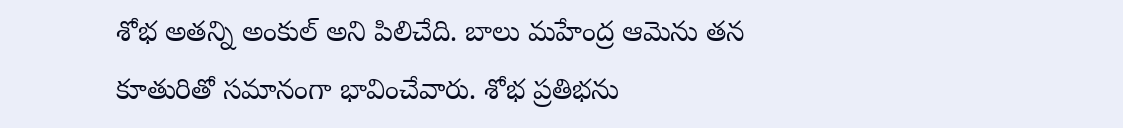శోభ అతన్ని అంకుల్ అని పిలిచేది. బాలు మహేంద్ర ఆమెను తన కూతురితో సమానంగా భావించేవారు. శోభ ప్రతిభను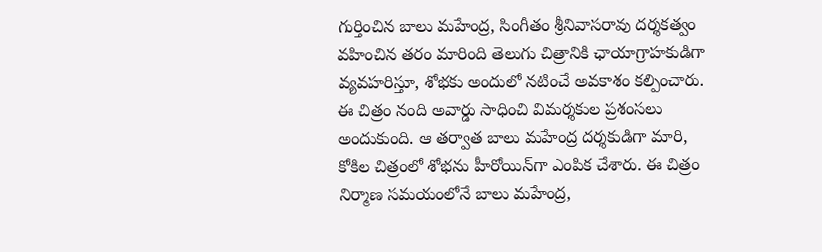గుర్తించిన బాలు మహేంద్ర, సింగీతం శ్రీనివాసరావు దర్శకత్వం వహించిన తరం మారింది తెలుగు చిత్రానికి ఛాయాగ్రాహకుడిగా వ్యవహరిస్తూ, శోభకు అందులో నటించే అవకాశం కల్పించారు. ఈ చిత్రం నంది అవార్డు సాధించి విమర్శకుల ప్రశంసలు అందుకుంది. ఆ తర్వాత బాలు మహేంద్ర దర్శకుడిగా మారి, కోకిల చిత్రంలో శోభను హీరోయిన్‌గా ఎంపిక చేశారు. ఈ చిత్రం నిర్మాణ సమయంలోనే బాలు మహేంద్ర,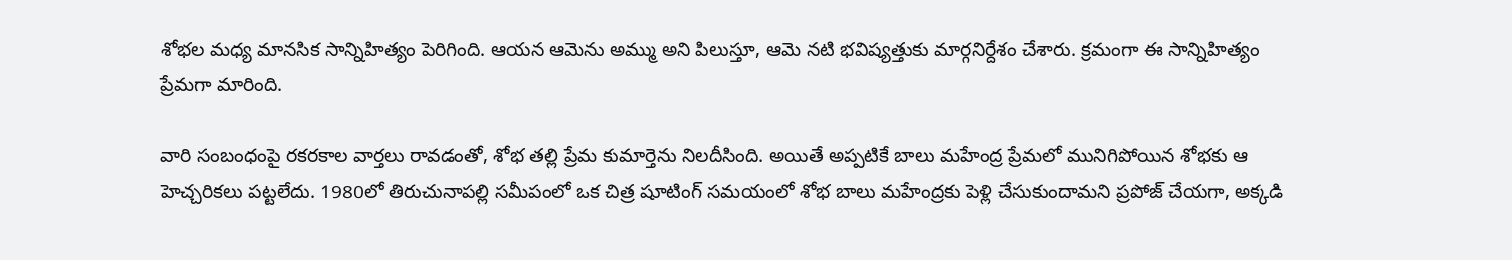శోభల మధ్య మానసిక సాన్నిహిత్యం పెరిగింది. ఆయన ఆమెను అమ్ము అని పిలుస్తూ, ఆమె నటి భవిష్యత్తుకు మార్గనిర్దేశం చేశారు. క్రమంగా ఈ సాన్నిహిత్యం ప్రేమగా మారింది.

వారి సంబంధంపై రకరకాల వార్తలు రావడంతో, శోభ తల్లి ప్రేమ కుమార్తెను నిలదీసింది. అయితే అప్పటికే బాలు మహేంద్ర ప్రేమలో మునిగిపోయిన శోభకు ఆ హెచ్చరికలు పట్టలేదు. 1980లో తిరుచునాపల్లి సమీపంలో ఒక చిత్ర షూటింగ్ సమయంలో శోభ బాలు మహేంద్రకు పెళ్లి చేసుకుందామని ప్రపోజ్ చేయగా, అక్కడి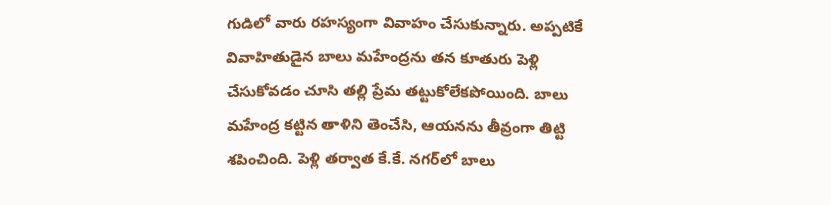గుడిలో వారు రహస్యంగా వివాహం చేసుకున్నారు. అప్పటికే వివాహితుడైన బాలు మహేంద్రను తన కూతురు పెళ్లి చేసుకోవడం చూసి తల్లి ప్రేమ తట్టుకోలేకపోయింది. బాలు మహేంద్ర కట్టిన తాళిని తెంచేసి, ఆయనను తీవ్రంగా తిట్టి శపించింది. పెళ్లి తర్వాత కే.కే. నగర్‌లో బాలు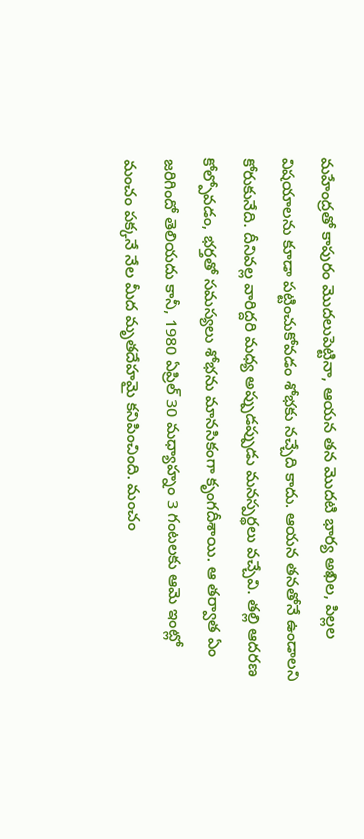మహేంద్రతో కాపురం మొదలుపెట్టినా, ఆయన తన మొదటి భార్య అఖిల, పిల్లల విషయాలను కూడా పట్టించుకోవడం శోభకు నచ్చేది కాదు. ఆయన తనతోనే ఉండాలని కోరుకునేది. దీనివల్ల వారిద్దరి మధ్య అప్పుడప్పుడు మనస్పర్థలు వచ్చేవి. తల్లి ఆదరణ కోల్పోవడం, భర్తతో సమస్యలు శోభను మానసికంగా కృంగదీశాయి. ఆ తర్వాత ఏం జరిగిందో తెలియదు కానీ, 1980 ఏప్రిల్ 30 మధ్యాహ్నం 3 గంటలకు ఆమె ఇంట్లో మంచం పక్కనే నేల మీద మృతదేహమై కనిపించింది. మంచం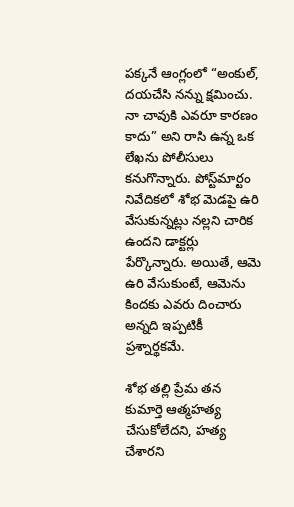పక్కనే ఆంగ్లంలో “అంకుల్, దయచేసి నన్ను క్షమించు. నా చావుకి ఎవరూ కారణం కాదు” అని రాసి ఉన్న ఒక లేఖను పోలీసులు కనుగొన్నారు. పోస్ట్‌మార్టం నివేదికలో శోభ మెడపై ఉరి వేసుకున్నట్లు నల్లని చారిక ఉందని డాక్టర్లు పేర్కొన్నారు. అయితే, ఆమె ఉరి వేసుకుంటే, ఆమెను కిందకు ఎవరు దించారు అన్నది ఇప్పటికీ ప్రశ్నార్థకమే.

శోభ తల్లి ప్రేమ తన కుమార్తె ఆత్మహత్య చేసుకోలేదని, హత్య చేశారని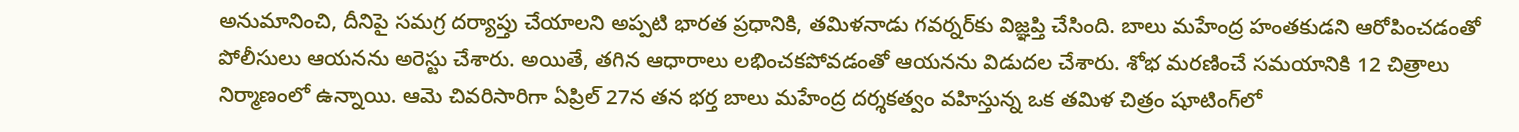అనుమానించి, దీనిపై సమగ్ర దర్యాప్తు చేయాలని అప్పటి భారత ప్రధానికి, తమిళనాడు గవర్నర్‌కు విజ్ఞప్తి చేసింది. బాలు మహేంద్ర హంతకుడని ఆరోపించడంతో పోలీసులు ఆయనను అరెస్టు చేశారు. అయితే, తగిన ఆధారాలు లభించకపోవడంతో ఆయనను విడుదల చేశారు. శోభ మరణించే సమయానికి 12 చిత్రాలు నిర్మాణంలో ఉన్నాయి. ఆమె చివరిసారిగా ఏప్రిల్ 27న తన భర్త బాలు మహేంద్ర దర్శకత్వం వహిస్తున్న ఒక తమిళ చిత్రం షూటింగ్‌లో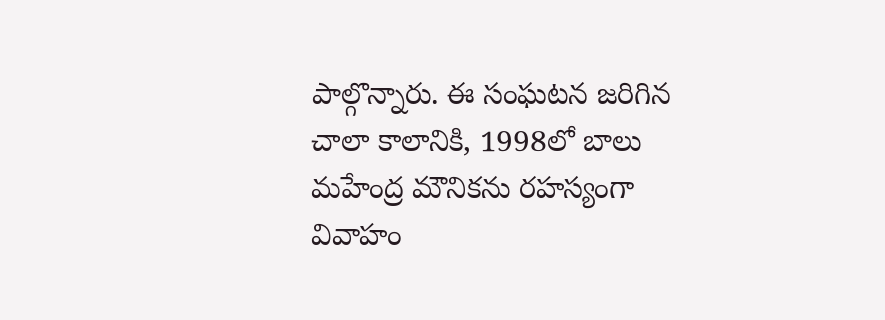పాల్గొన్నారు. ఈ సంఘటన జరిగిన చాలా కాలానికి, 1998లో బాలు మహేంద్ర మౌనికను రహస్యంగా వివాహం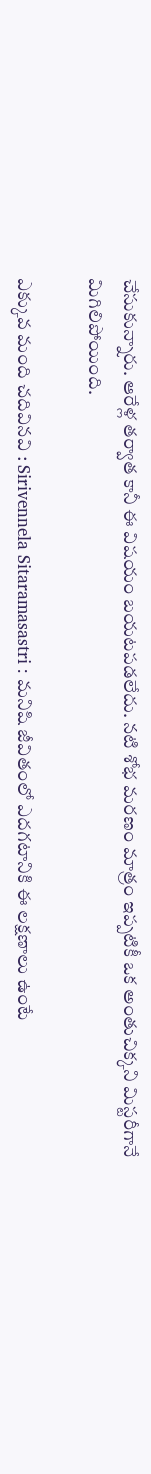చేసుకున్నారు. ఆరేళ్ల తర్వాత కానీ ఈ విషయం బయటపడలేదు. నటి శోభ మరణం మాత్రం ఇప్పటికీ ఒక అంతుచిక్కని మిస్టరీగానే మిగిలిపోయింది.

ఎక్కువ మంది చదివినవి : Sirivennela Sitaramasastri : మనిషి జీవితంలో ఎదగటానికి ఈ లక్షణాలు ఉంటే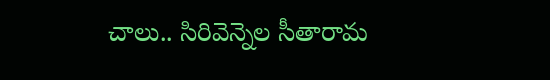చాలు.. సిరివెన్నెల సీతారామ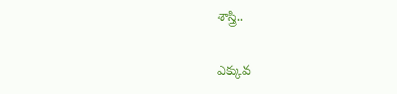శాస్త్రి..

ఎక్కువ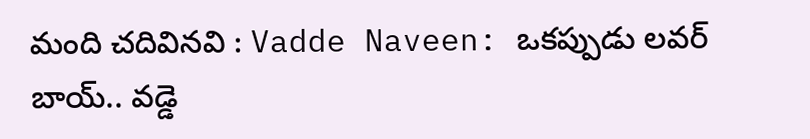మంది చదివినవి : Vadde Naveen: ఒకప్పుడు లవర్ బాయ్.. వడ్డె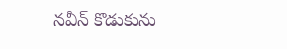నవీన్ కొడుకును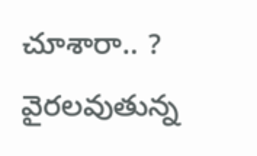చూశారా.. ? వైరలవుతున్న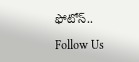ఫోటోస్..

Follow Us